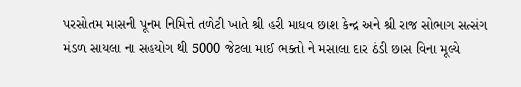પરસોતમ માસની પૂનમ નિમિત્તે તળેટી ખાતે શ્રી હરી માધવ છાશ કેન્દ્ર અને શ્રી રાજ સોભાગ સત્સંગ મંડળ સાયલા ના સહયોગ થી 5000 જેટલા માઈ ભક્તો ને મસાલા દાર ઠંડી છાસ વિના મૂલ્યે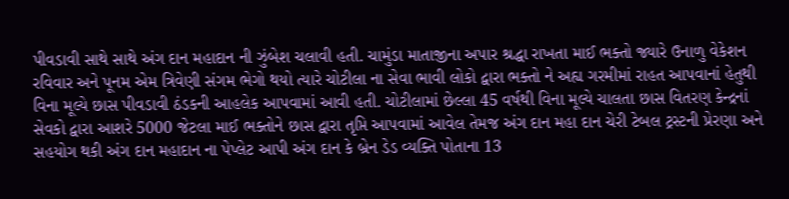પીવડાવી સાથે સાથે અંગ દાન મહાદાન ની ઝુંબેશ ચલાવી હતી. ચામુંડા માતાજીના અપાર શ્રદ્ધા રાખતા માઈ ભક્તો જ્યારે ઉનાળુ વેકેશન રવિવાર અને પૂનમ એમ ત્રિવેણી સંગમ ભેગો થયો ત્યારે ચોટીલા ના સેવા ભાવી લોકો દ્વારા ભક્તો ને અહ્ય ગરમીમાં રાહત આપવાનાં હેતુથી વિના મૂલ્યે છાસ પીવડાવી ઠંડકની આહલેક આપવામાં આવી હતી. ચોટીલામાં છેલ્લા 45 વર્ષથી વિના મૂલ્યે ચાલતા છાસ વિતરણ કેન્દ્રનાં સેવકો દ્વારા આશરે 5000 જેટલા માઈ ભક્તોને છાસ દ્વારા તૃપ્તિ આપવામાં આવેલ તેમજ અંગ દાન મહા દાન ચેરી ટેબલ ટ્રસ્ટની પ્રેરણા અને સહયોગ થકી અંગ દાન મહાદાન ના પેપ્લેટ આપી અંગ દાન કે બ્રેન ડેડ વ્યક્તિ પોતાના 13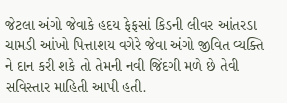જેટલા અંગો જેવાકે હદય ફેફસાં કિડની લીવર આંતરડા ચામડી આંખો પિત્તાશય વગેરે જેવા અંગો જીવિત વ્યક્તિ ને દાન કરી શકે તો તેમની નવી જિંદગી મળે છે તેવી સવિસ્તાર માહિતી આપી હતી.